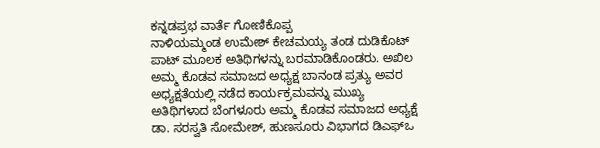ಕನ್ನಡಪ್ರಭ ವಾರ್ತೆ ಗೋಣಿಕೊಪ್ಪ
ನಾಳಿಯಮ್ಮಂಡ ಉಮೇಶ್ ಕೇಚಮಯ್ಯ ತಂಡ ದುಡಿಕೊಟ್ ಪಾಟ್ ಮೂಲಕ ಅತಿಥಿಗಳನ್ನು ಬರಮಾಡಿಕೊಂಡರು. ಅಖಿಲ ಅಮ್ಮ ಕೊಡವ ಸಮಾಜದ ಅಧ್ಯಕ್ಷ ಬಾನಂಡ ಪ್ರತ್ಯು ಅವರ ಅಧ್ಯಕ್ಷತೆಯಲ್ಲಿ ನಡೆದ ಕಾರ್ಯಕ್ರಮವನ್ನು ಮುಖ್ಯ ಅತಿಥಿಗಳಾದ ಬೆಂಗಳೂರು ಅಮ್ಮ ಕೊಡವ ಸಮಾಜದ ಅಧ್ಯಕ್ಷೆ ಡಾ. ಸರಸ್ವತಿ ಸೋಮೇಶ್, ಹುಣಸೂರು ವಿಭಾಗದ ಡಿಎಫ್ಒ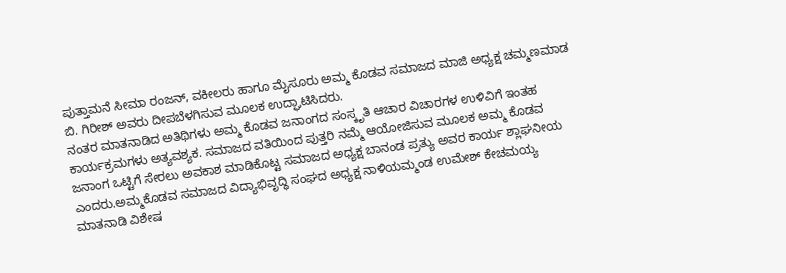ಪುತ್ತಾಮನೆ ಸೀಮಾ ರಂಜನ್, ವಕೀಲರು ಹಾಗೂ ಮೈಸೂರು ಅಮ್ಮ ಕೊಡವ ಸಮಾಜದ ಮಾಜಿ ಅಧ್ಯಕ್ಷ ಚಮ್ಮಣಮಾಡ ಬಿ. ಗಿರೀಶ್ ಅವರು ದೀಪಬೆಳಗಿಸುವ ಮೂಲಕ ಉದ್ಘಾಟಿಸಿದರು.
ನಂತರ ಮಾತನಾಡಿದ ಅತಿಥಿಗಳು ಅಮ್ಮ ಕೊಡವ ಜನಾಂಗದ ಸಂಸ್ಕೃತಿ ಆಚಾರ ವಿಚಾರಗಳ ಉಳಿವಿಗೆ ಇಂತಹ ಕಾರ್ಯಕ್ರಮಗಳು ಅತ್ಯವಶ್ಯಕ. ಸಮಾಜದ ವತಿಯಿಂದ ಪುತ್ತರಿ ನಮ್ಮೆ ಆಯೋಜಿಸುವ ಮೂಲಕ ಅಮ್ಮ ಕೊಡವ ಜನಾಂಗ ಒಟ್ಟಿಗೆ ಸೇರಲು ಅವಕಾಶ ಮಾಡಿಕೊಟ್ಟ ಸಮಾಜದ ಅಧ್ಯಕ್ಷ ಬಾನಂಡ ಪ್ರತ್ಯು ಅವರ ಕಾರ್ಯ ಶ್ಲಾಘನೀಯ ಎಂದರು.ಅಮ್ಮಕೊಡವ ಸಮಾಜದ ವಿದ್ಯಾಭಿವೃದ್ಧಿ ಸಂಘದ ಅಧ್ಯಕ್ಷ ನಾಳಿಯಮ್ಮಂಡ ಉಮೇಶ್ ಕೇಚಮಯ್ಯ ಮಾತನಾಡಿ ವಿಶೇಷ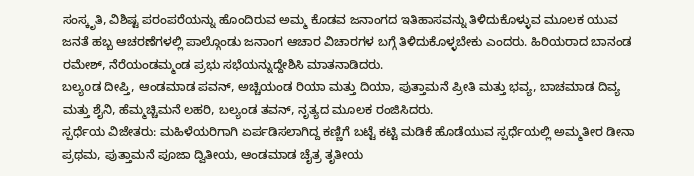ಸಂಸ್ಕೃತಿ, ವಿಶಿಷ್ಟ ಪರಂಪರೆಯನ್ನು ಹೊಂದಿರುವ ಅಮ್ಮ ಕೊಡವ ಜನಾಂಗದ ಇತಿಹಾಸವನ್ನು ತಿಳಿದುಕೊಳ್ಳುವ ಮೂಲಕ ಯುವ ಜನತೆ ಹಬ್ಬ ಆಚರಣೆಗಳಲ್ಲಿ ಪಾಲ್ಗೊಂಡು ಜನಾಂಗ ಆಚಾರ ವಿಚಾರಗಳ ಬಗ್ಗೆ ತಿಳಿದುಕೊಳ್ಳಬೇಕು ಎಂದರು. ಹಿರಿಯರಾದ ಬಾನಂಡ ರಮೇಶ್, ನೆರೆಯಂಡಮ್ಮಂಡ ಪ್ರಭು ಸಭೆಯನ್ನುದ್ದೇಶಿಸಿ ಮಾತನಾಡಿದರು.
ಬಲ್ಯoಡ ದೀಪ್ತಿ, ಆಂಡಮಾಡ ಪವನ್, ಅಚ್ಚಿಯಂಡ ರಿಯಾ ಮತ್ತು ದಿಯಾ, ಪುತ್ತಾಮನೆ ಪ್ರೀತಿ ಮತ್ತು ಭವ್ಯ, ಬಾಚಮಾಡ ದಿವ್ಯ ಮತ್ತು ಶೈನಿ, ಹೆಮ್ಮಚ್ಚಿಮನೆ ಲಹರಿ, ಬಲ್ಯಂಡ ತವನ್, ನೃತ್ಯದ ಮೂಲಕ ರಂಜಿಸಿದರು.
ಸ್ಪರ್ಧೆಯ ವಿಜೇತರು: ಮಹಿಳೆಯರಿಗಾಗಿ ಏರ್ಪಡಿಸಲಾಗಿದ್ದ ಕಣ್ಣಿಗೆ ಬಟ್ಟೆ ಕಟ್ಟಿ ಮಡಿಕೆ ಹೊಡೆಯುವ ಸ್ಪರ್ಧೆಯಲ್ಲಿ ಅಮ್ಮತೀರ ಡೀನಾ ಪ್ರಥಮ, ಪುತ್ತಾಮನೆ ಪೂಜಾ ದ್ವಿತೀಯ, ಆಂಡಮಾಡ ಚೈತ್ರ ತೃತೀಯ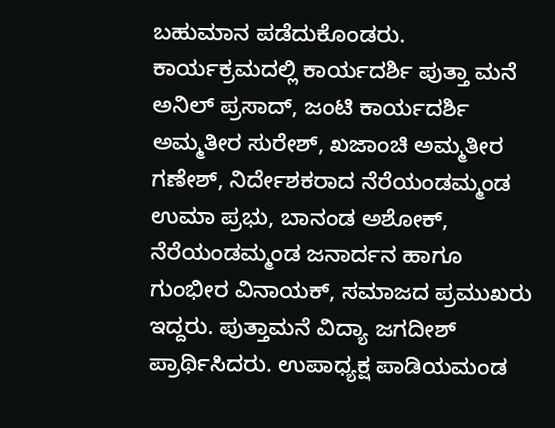ಬಹುಮಾನ ಪಡೆದುಕೊಂಡರು.
ಕಾರ್ಯಕ್ರಮದಲ್ಲಿ ಕಾರ್ಯದರ್ಶಿ ಪುತ್ತಾ ಮನೆ ಅನಿಲ್ ಪ್ರಸಾದ್, ಜಂಟಿ ಕಾರ್ಯದರ್ಶಿ ಅಮ್ಮತೀರ ಸುರೇಶ್, ಖಜಾಂಚಿ ಅಮ್ಮತೀರ ಗಣೇಶ್, ನಿರ್ದೇಶಕರಾದ ನೆರೆಯಂಡಮ್ಮಂಡ ಉಮಾ ಪ್ರಭು, ಬಾನಂಡ ಅಶೋಕ್, ನೆರೆಯಂಡಮ್ಮಂಡ ಜನಾರ್ದನ ಹಾಗೂ ಗುಂಭೀರ ವಿನಾಯಕ್, ಸಮಾಜದ ಪ್ರಮುಖರು ಇದ್ದರು. ಪುತ್ತಾಮನೆ ವಿದ್ಯಾ ಜಗದೀಶ್ ಪ್ರಾರ್ಥಿಸಿದರು. ಉಪಾಧ್ಯಕ್ಷ ಪಾಡಿಯಮಂಡ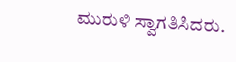ಮುರುಳಿ ಸ್ವಾಗತಿಸಿದರು.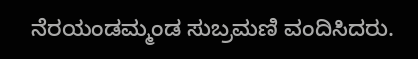ನೆರಯಂಡಮ್ಮಂಡ ಸುಬ್ರಮಣಿ ವಂದಿಸಿದರು.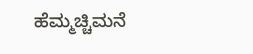ಹೆಮ್ಮಚ್ಚಿಮನೆ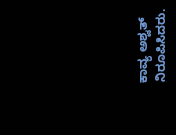ಕಾವ್ಯ ಅಶ್ವತ್ ನಿರೂಪಿಸಿದರು.